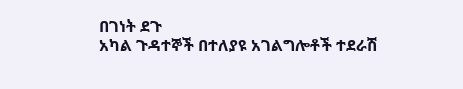በገነት ደጉ
አካል ጉዳተኞች በተለያዩ አገልግሎቶች ተደራሽ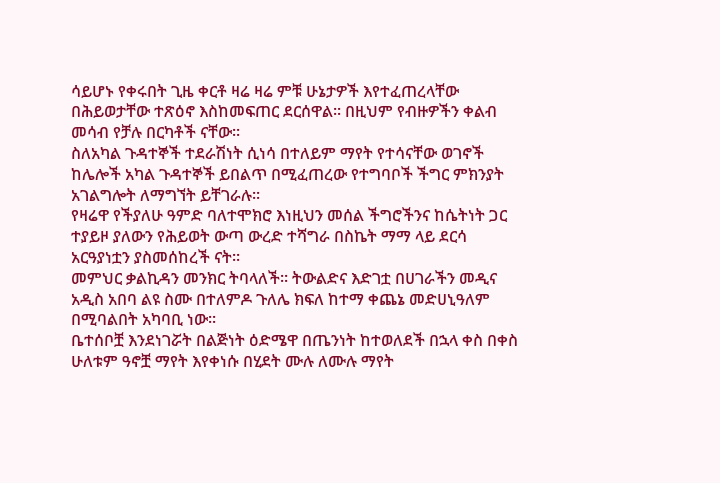ሳይሆኑ የቀሩበት ጊዜ ቀርቶ ዛሬ ዛሬ ምቹ ሁኔታዎች እየተፈጠረላቸው በሕይወታቸው ተጽዕኖ እስከመፍጠር ደርሰዋል፡፡ በዚህም የብዙዎችን ቀልብ መሳብ የቻሉ በርካቶች ናቸው፡፡
ስለአካል ጉዳተኞች ተደራሽነት ሲነሳ በተለይም ማየት የተሳናቸው ወገኖች ከሌሎች አካል ጉዳተኞች ይበልጥ በሚፈጠረው የተግባቦች ችግር ምክንያት አገልግሎት ለማግኘት ይቸገራሉ፡፡
የዛሬዋ የችያለሁ ዓምድ ባለተሞክሮ እነዚህን መሰል ችግሮችንና ከሴትነት ጋር ተያይዞ ያለውን የሕይወት ውጣ ውረድ ተሻግራ በስኬት ማማ ላይ ደርሳ አርዓያነቷን ያስመሰከረች ናት፡፡
መምህር ቃልኪዳን መንክር ትባላለች። ትውልድና እድገቷ በሀገራችን መዲና አዲስ አበባ ልዩ ስሙ በተለምዶ ጉለሌ ክፍለ ከተማ ቀጨኔ መድሀኒዓለም በሚባልበት አካባቢ ነው፡፡
ቤተሰቦቿ እንደነገሯት በልጅነት ዕድሜዋ በጤንነት ከተወለደች በኋላ ቀስ በቀስ ሁለቱም ዓኖቿ ማየት እየቀነሱ በሂደት ሙሉ ለሙሉ ማየት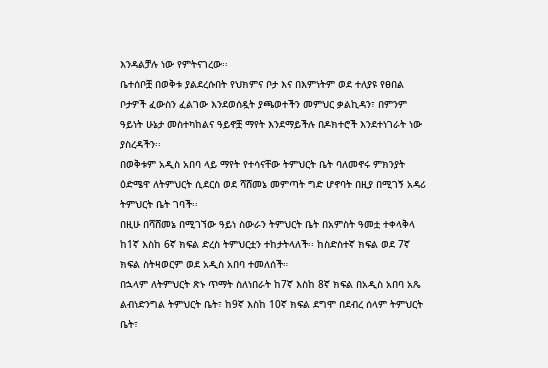እንዳልቻሉ ነው የምትናገረው፡፡
ቤተሰቦቿ በወቅቱ ያልደረሱበት የህክምና ቦታ እና በእምነትም ወደ ተለያዩ የፀበል ቦታዎች ፈውስን ፈልገው እንደወሰዷት ያጫወተችን መምህር ቃልኪዳን፣ በምንም ዓይነት ሁኔታ መስተካከልና ዓይኖቿ ማየት እንደማይችሉ በዶክተሮች እንደተነገራት ነው ያስረዳችን፡፡
በወቅቱም አዲስ አበባ ላይ ማየት የተሳናቸው ትምህርት ቤት ባለመኖሩ ምክንያት ዕድሜዋ ለትምህርት ሲደርስ ወደ ሻሸመኔ መምጣት ግድ ሆኖባት በዚያ በሚገኝ አዳሪ ትምህርት ቤት ገባች፡፡
በዚሁ በሻሸመኔ በሚገኘው ዓይነ ስውራን ትምህርት ቤት በአምስት ዓመቷ ተቀላቅላ ከ1ኛ እስከ 6ኛ ክፍል ድረስ ትምህርቷን ተከታትላለች፡፡ ከስድስተኛ ክፍል ወደ 7ኛ ክፍል ስትዛወርም ወደ አዲስ አበባ ተመለሰች።
በኋላም ለትምህርት ጽኑ ጥማት ስለነበራት ከ7ኛ እስከ 8ኛ ክፍል በአዲስ አበባ አጼ ልብነድንግል ትምህርት ቤት፣ ከ9ኛ እስከ 10ኛ ክፍል ደግሞ በደብረ ሰላም ትምህርት ቤት፣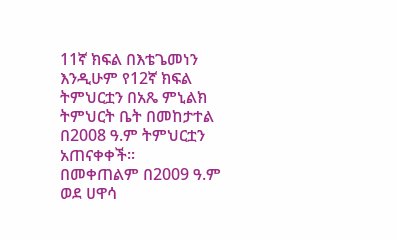11ኛ ክፍል በእቴጌመነን እንዲሁም የ12ኛ ክፍል ትምህርቷን በአጼ ምኒልክ ትምህርት ቤት በመከታተል በ2008 ዓ.ም ትምህርቷን አጠናቀቀች፡፡
በመቀጠልም በ2009 ዓ.ም ወደ ሀዋሳ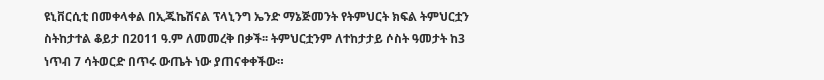ዩኒቨርሲቲ በመቀላቀል በኢጁኬሽናል ፕላኒንግ ኤንድ ማኔጅመንት የትምህርት ክፍል ትምህርቷን ስትከታተል ቆይታ በ2011 ዓ.ም ለመመረቅ በቃች፡፡ ትምህርቷንም ለተከታታይ ሶስት ዓመታት ከ3 ነጥብ 7 ሳትወርድ በጥሩ ውጤት ነው ያጠናቀቀችው።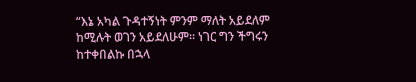“እኔ አካል ጉዳተኝነት ምንም ማለት አይደለም ከሚሉት ወገን አይደለሁም፡፡ ነገር ግን ችግሩን ከተቀበልኩ በኋላ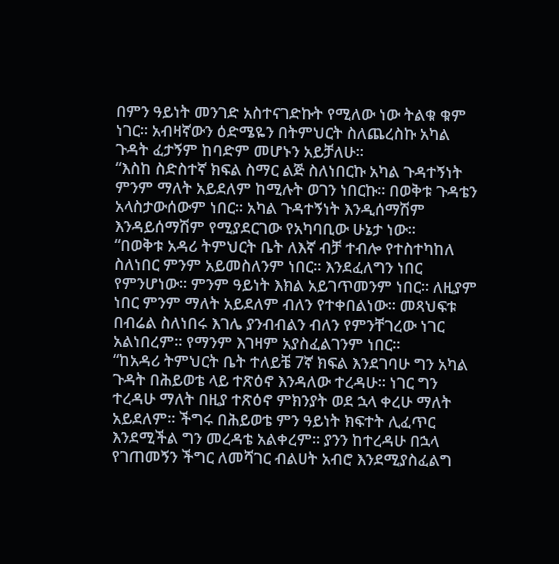በምን ዓይነት መንገድ አስተናገድኩት የሚለው ነው ትልቁ ቁም ነገር፡፡ አብዛኛውን ዕድሜዬን በትምህርት ስለጨረስኩ አካል ጉዳት ፈታኝም ከባድም መሆኑን አይቻለሁ።
“እስከ ስድስተኛ ክፍል ስማር ልጅ ስለነበርኩ አካል ጉዳተኝነት ምንም ማለት አይደለም ከሚሉት ወገን ነበርኩ፡፡ በወቅቱ ጉዳቴን አላስታውሰውም ነበር፡፡ አካል ጉዳተኝነት እንዲሰማሽም እንዳይሰማሽም የሚያደርገው የአካባቢው ሁኔታ ነው፡፡
“በወቅቱ አዳሪ ትምህርት ቤት ለእኛ ብቻ ተብሎ የተስተካከለ ስለነበር ምንም አይመስለንም ነበር፡፡ እንደፈለግን ነበር የምንሆነው፡፡ ምንም ዓይነት እክል አይገጥመንም ነበር፡፡ ለዚያም ነበር ምንም ማለት አይደለም ብለን የተቀበልነው፡፡ መጻህፍቱ በብሬል ስለነበሩ እገሌ ያንብብልን ብለን የምንቸገረው ነገር አልነበረም፡፡ የማንም እገዛም አያስፈልገንም ነበር፡፡
“ከአዳሪ ትምህርት ቤት ተለይቼ 7ኛ ክፍል እንደገባሁ ግን አካል ጉዳት በሕይወቴ ላይ ተጽዕኖ እንዳለው ተረዳሁ፡፡ ነገር ግን ተረዳሁ ማለት በዚያ ተጽዕኖ ምክንያት ወደ ኋላ ቀረሁ ማለት አይደለም፡፡ ችግሩ በሕይወቴ ምን ዓይነት ክፍተት ሊፈጥር እንደሚችል ግን መረዳቴ አልቀረም፡፡ ያንን ከተረዳሁ በኋላ የገጠመኝን ችግር ለመሻገር ብልሀት አብሮ እንደሚያስፈልግ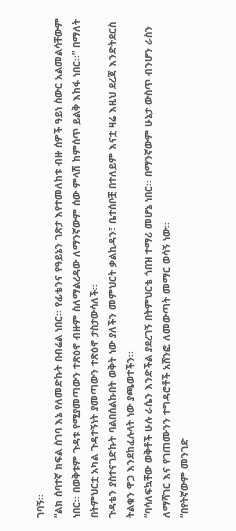ገባኝ፡፡
“ልክ ሰባተኛ ክፍል ስገባ እኔ የለመድኩት በብሬል ነበር፡፡ የፊቴንና የዓይኔን ገጽታ እየተመለከቱ ብዙ ሰዎች ዓይነ ስውር አልመልሳቸውም ነበር፡፡ በወቅቱም ጉዳቱ የሚያመጣውን ተጽዕኖ ብዙም ስለማልረዳው ለማንኛውም ሰው ምላሽ ከምሰጥ ይልቅ እከፋ ነበር፡፡” በማለት በትምህርቷ አካል ጉዳተኝነት ያመጣውን ተጽዕኖ ታስታውሳለች፡፡
ጉዳቴን ያስተናገድኩት ባልበሰልኩበት ወቅት ነው ያለችን መምህርት ቃልኪዳን፣ ቤተሰቦቿ በተለይም እናቷ ዛሬ እዚህ ደረጃ እንድትደርስ ትልቁን ዋጋ እንደከፈሉላት ነው ያጫወተችን፡፡
“ባሳለፍኳቸው ወቅቶች ሁሉ ራሴን እንድችል ያደረገኝ በትምህርቴ ጎበዝ ተማሪ መሆኔ ነበር፡፡ በማንኛውም ሁኔታ ውስጥ ብንሆን ራስን ለማሻገር እና የገጠሙንን ተግዳሮቶች አሸንፎ ለመውጣት መማር ወሳኝ ነው፡፡
“በየትኛውም መንገድ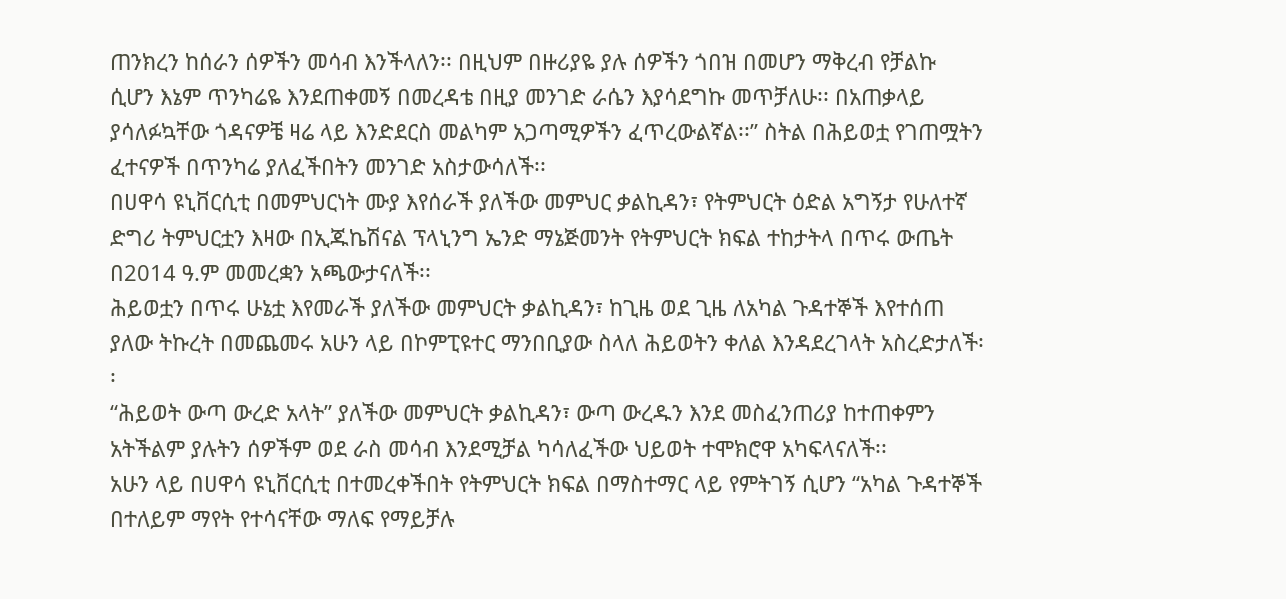ጠንክረን ከሰራን ሰዎችን መሳብ እንችላለን፡፡ በዚህም በዙሪያዬ ያሉ ሰዎችን ጎበዝ በመሆን ማቅረብ የቻልኩ ሲሆን እኔም ጥንካሬዬ እንደጠቀመኝ በመረዳቴ በዚያ መንገድ ራሴን እያሳደግኩ መጥቻለሁ፡፡ በአጠቃላይ ያሳለፉኳቸው ጎዳናዎቼ ዛሬ ላይ እንድደርስ መልካም አጋጣሚዎችን ፈጥረውልኛል፡፡” ስትል በሕይወቷ የገጠሟትን ፈተናዎች በጥንካሬ ያለፈችበትን መንገድ አስታውሳለች፡፡
በሀዋሳ ዩኒቨርሲቲ በመምህርነት ሙያ እየሰራች ያለችው መምህር ቃልኪዳን፣ የትምህርት ዕድል አግኝታ የሁለተኛ ድግሪ ትምህርቷን እዛው በኢጁኬሽናል ፕላኒንግ ኤንድ ማኔጅመንት የትምህርት ክፍል ተከታትላ በጥሩ ውጤት በ2014 ዓ.ም መመረቋን አጫውታናለች፡፡
ሕይወቷን በጥሩ ሁኔቷ እየመራች ያለችው መምህርት ቃልኪዳን፣ ከጊዜ ወደ ጊዜ ለአካል ጉዳተኞች እየተሰጠ ያለው ትኩረት በመጨመሩ አሁን ላይ በኮምፒዩተር ማንበቢያው ስላለ ሕይወትን ቀለል እንዳደረገላት አስረድታለች፡፡
“ሕይወት ውጣ ውረድ አላት” ያለችው መምህርት ቃልኪዳን፣ ውጣ ውረዱን እንደ መስፈንጠሪያ ከተጠቀምን አትችልም ያሉትን ሰዎችም ወደ ራስ መሳብ እንደሚቻል ካሳለፈችው ህይወት ተሞክሮዋ አካፍላናለች፡፡
አሁን ላይ በሀዋሳ ዩኒቨርሲቲ በተመረቀችበት የትምህርት ክፍል በማስተማር ላይ የምትገኝ ሲሆን “አካል ጉዳተኞች በተለይም ማየት የተሳናቸው ማለፍ የማይቻሉ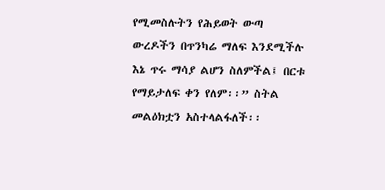የሚመስሉትን የሕይወት ውጣ ውረዶችን በጥንካሬ ማለፍ እንደሚችሉ እኔ ጥሩ ማሳያ ልሆን ስለምችል፤ በርቱ የማይታለፍ ቀን የለም፡፡” ስትል መልዕክቷን አስተላልፋለች፡፡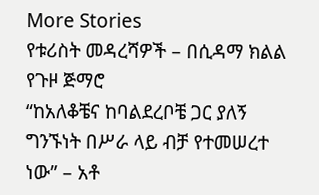More Stories
የቱሪስት መዳረሻዎች – በሲዳማ ክልል
የጉዞ ጅማሮ
“ከአለቆቼና ከባልደረቦቼ ጋር ያለኝ ግንኙነት በሥራ ላይ ብቻ የተመሠረተ ነው” – አቶ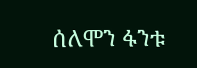ሰለሞን ፋንቱ